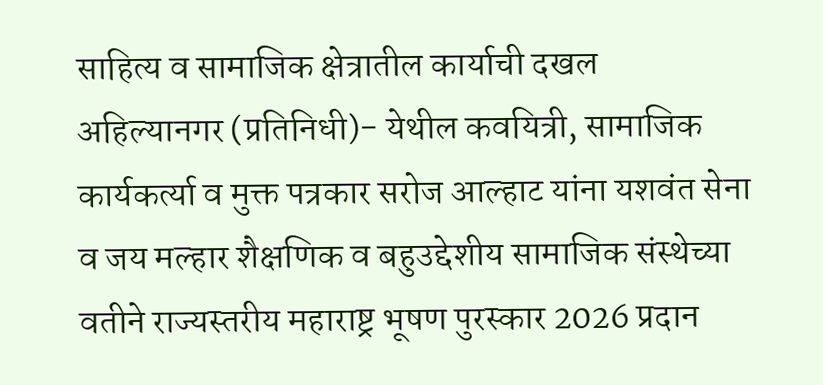साहित्य व सामाजिक क्षेत्रातील कार्याची दखल
अहिल्यानगर (प्रतिनिधी)- येथील कवयित्री, सामाजिक कार्यकर्त्या व मुक्त पत्रकार सरोज आल्हाट यांना यशवंत सेना व जय मल्हार शैक्षणिक व बहुउद्देशीय सामाजिक संस्थेच्या वतीने राज्यस्तरीय महाराष्ट्र भूषण पुरस्कार 2026 प्रदान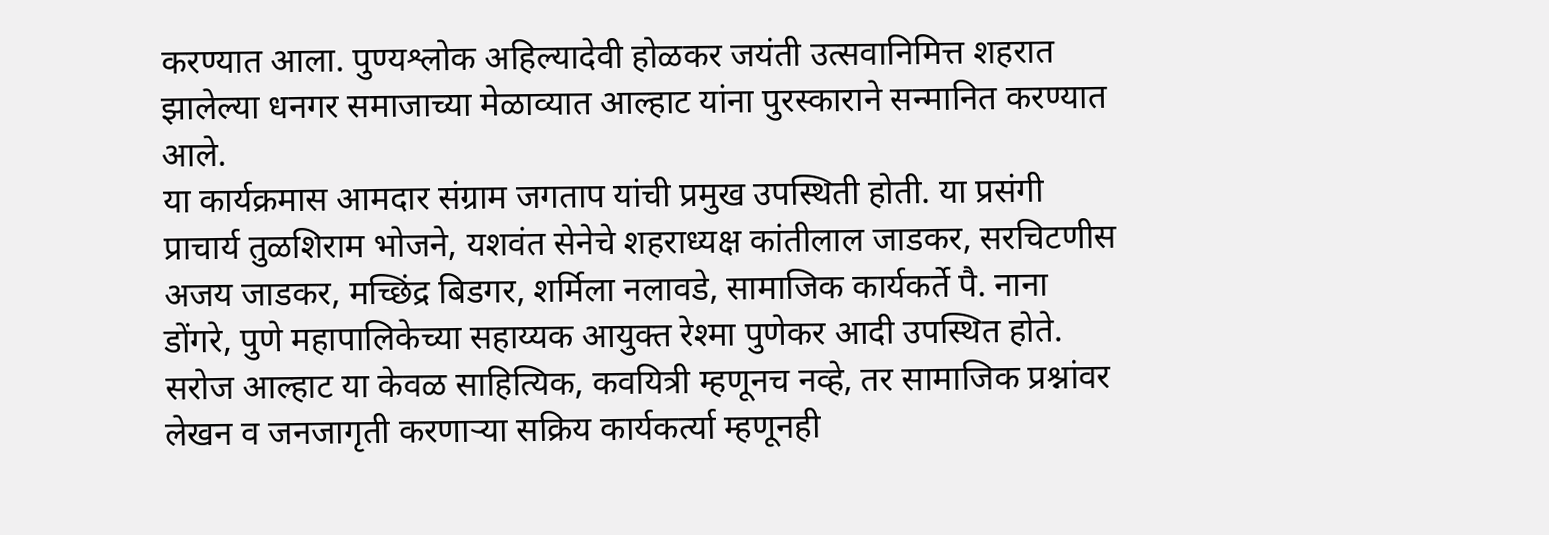करण्यात आला. पुण्यश्लोक अहिल्यादेवी होळकर जयंती उत्सवानिमित्त शहरात झालेल्या धनगर समाजाच्या मेळाव्यात आल्हाट यांना पुरस्काराने सन्मानित करण्यात आले.
या कार्यक्रमास आमदार संग्राम जगताप यांची प्रमुख उपस्थिती होती. या प्रसंगी प्राचार्य तुळशिराम भोजने, यशवंत सेनेचे शहराध्यक्ष कांतीलाल जाडकर, सरचिटणीस अजय जाडकर, मच्छिंद्र बिडगर, शर्मिला नलावडे, सामाजिक कार्यकर्ते पै. नाना डोंगरे, पुणे महापालिकेच्या सहाय्यक आयुक्त रेश्मा पुणेकर आदी उपस्थित होते.
सरोज आल्हाट या केवळ साहित्यिक, कवयित्री म्हणूनच नव्हे, तर सामाजिक प्रश्नांवर लेखन व जनजागृती करणाऱ्या सक्रिय कार्यकर्त्या म्हणूनही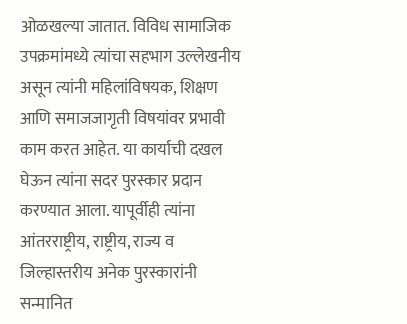ओळखल्या जातात. विविध सामाजिक उपक्रमांमध्ये त्यांचा सहभाग उल्लेखनीय असून त्यांनी महिलांविषयक, शिक्षण आणि समाजजागृती विषयांवर प्रभावी काम करत आहेत. या कार्याची दखल घेऊन त्यांना सदर पुरस्कार प्रदान करण्यात आला. यापूर्वीही त्यांना आंतरराष्ट्रीय, राष्ट्रीय, राज्य व जिल्हास्तरीय अनेक पुरस्कारांनी सन्मानित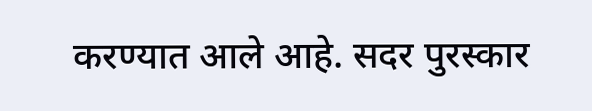करण्यात आले आहे. सदर पुरस्कार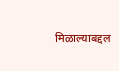मिळाल्याबद्दल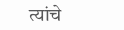त्यांचे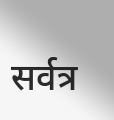सर्वत्र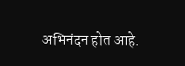अभिनंदन होत आहे.